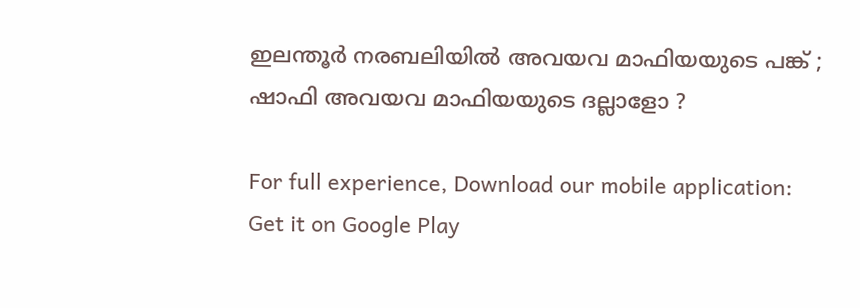ഇലന്തൂര്‍ നരബലിയില്‍ അവയവ മാഫിയയുടെ പങ്ക് ; ഷാഫി അവയവ മാഫിയയുടെ ദല്ലാളോ ?

For full experience, Download our mobile application:
Get it on Google Play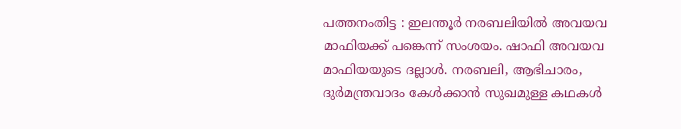പത്തനംതിട്ട : ഇലന്തൂര്‍ നരബലിയില്‍ അവയവ മാഫിയക്ക് പങ്കെന്ന് സംശയം. ഷാഫി അവയവ മാഫിയയുടെ ദല്ലാള്‍. നരബലി, ആഭിചാരം, ദുര്‍മന്ത്രവാദം കേള്‍ക്കാന്‍ സുഖമുള്ള കഥകള്‍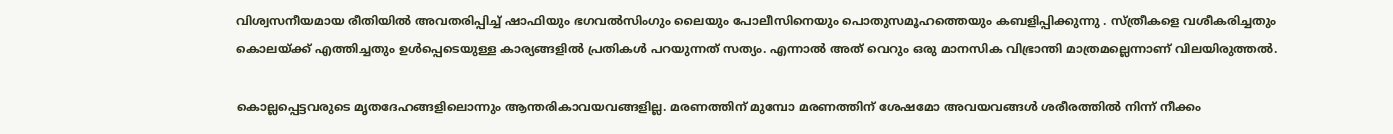വിശ്വസനീയമായ രീതിയില്‍ അവതരിപ്പിച്ച്‌ ഷാഫിയും ഭഗവല്‍സിംഗും ലൈയും പോലീസിനെയും പൊതുസമൂഹത്തെയും കബളിപ്പിക്കുന്നു . സ്ത്രീകളെ വശീകരിച്ചതും കൊലയ്ക്ക് എത്തിച്ചതും ഉള്‍പ്പെടെയുള്ള കാര്യങ്ങളില്‍ പ്രതികള്‍ പറയുന്നത് സത്യം. എന്നാല്‍ അത് വെറും ഒരു മാനസിക വിഭ്രാന്തി മാത്രമല്ലെന്നാണ് വിലയിരുത്തല്‍.

കൊല്ലപ്പെട്ടവരുടെ മൃതദേഹങ്ങളിലൊന്നും ആന്തരികാവയവങ്ങളില്ല. മരണത്തിന് മുമ്പോ മരണത്തിന് ശേഷമോ അവയവങ്ങള്‍ ശരീരത്തില്‍ നിന്ന് നീക്കം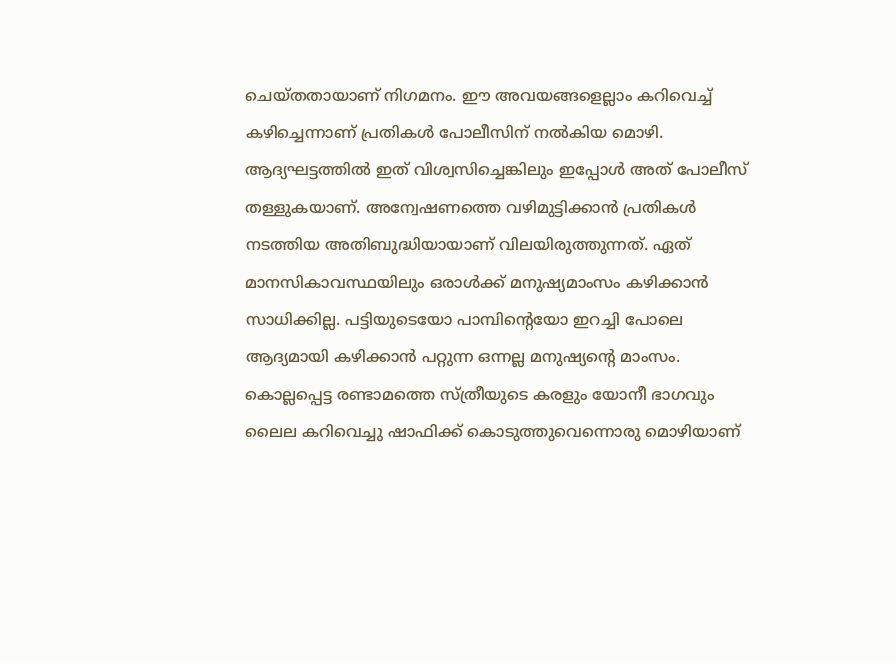ചെയ്തതായാണ് നിഗമനം. ഈ അവയങ്ങളെല്ലാം കറിവെച്ച്‌ കഴിച്ചെന്നാണ് പ്രതികള്‍ പോലീസിന് നല്‍കിയ മൊഴി. ആദ്യഘട്ടത്തില്‍ ഇത് വിശ്വസിച്ചെങ്കിലും ഇപ്പോള്‍ അത് പോലീസ് തള്ളുകയാണ്. അന്വേഷണത്തെ വഴിമുട്ടിക്കാന്‍ പ്രതികള്‍ നടത്തിയ അതിബുദ്ധിയായാണ് വിലയിരുത്തുന്നത്. ഏത് മാനസികാവസ്ഥയിലും ഒരാള്‍ക്ക് മനുഷ്യമാംസം കഴിക്കാന്‍ സാധിക്കില്ല. പട്ടിയുടെയോ പാമ്പിന്റെയോ ഇറച്ചി പോലെ ആദ്യമായി കഴിക്കാന്‍ പറ്റുന്ന ഒന്നല്ല മനുഷ്യന്റെ മാംസം. കൊല്ലപ്പെട്ട രണ്ടാമത്തെ സ്ത്രീയുടെ കരളും യോനീ ഭാഗവും ലൈല കറിവെച്ചു ഷാഫിക്ക് കൊടുത്തുവെന്നൊരു മൊഴിയാണ്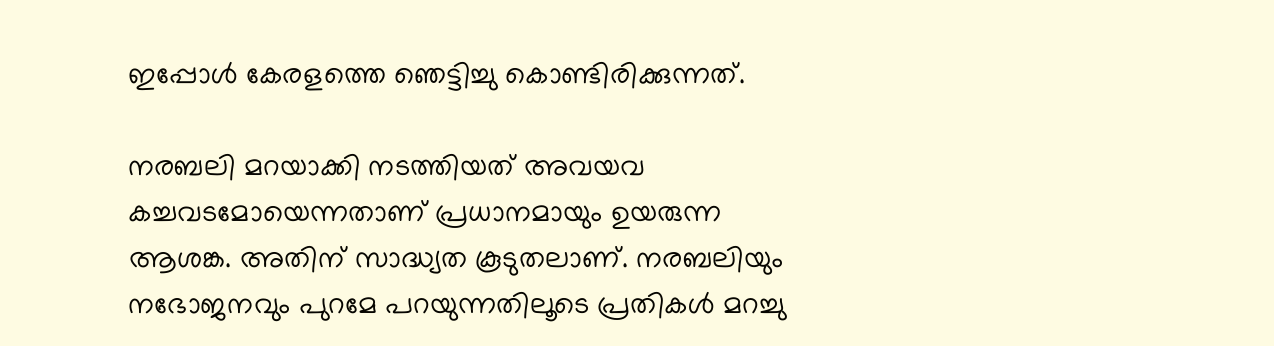ഇപ്പോള്‍ കേരളത്തെ ഞെട്ടിച്ചു കൊണ്ടിരിക്കുന്നത്.

നരബലി മറയാക്കി നടത്തിയത് അവയവ കച്ചവടമോയെന്നതാണ് പ്രധാനമായും ഉയരുന്ന ആശങ്ക. അതിന് സാദ്ധ്യത കൂടുതലാണ്. നരബലിയും നഭോജനവും പുറമേ പറയുന്നതിലൂടെ പ്രതികള്‍ മറച്ചു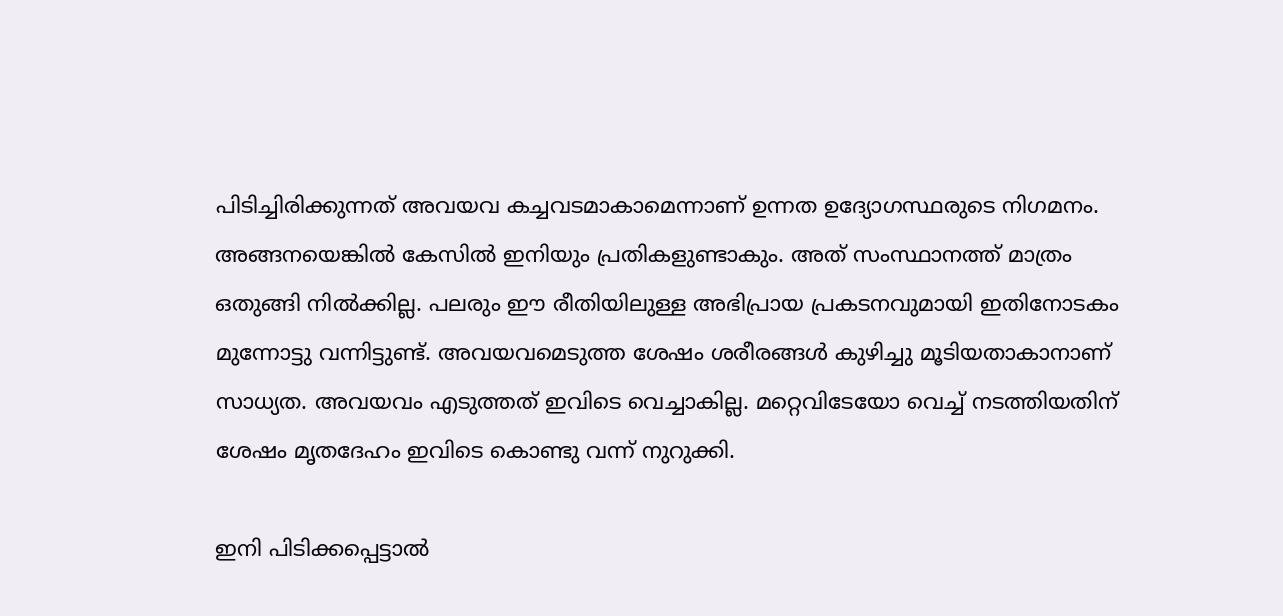പിടിച്ചിരിക്കുന്നത് അവയവ കച്ചവടമാകാമെന്നാണ് ഉന്നത ഉദ്യോഗസ്ഥരുടെ നിഗമനം. അങ്ങനയെങ്കില്‍ കേസില്‍ ഇനിയും പ്രതികളുണ്ടാകും. അത് സംസ്ഥാനത്ത് മാത്രം ഒതുങ്ങി നില്‍ക്കില്ല. പലരും ഈ രീതിയിലുള്ള അഭിപ്രായ പ്രകടനവുമായി ഇതിനോടകം മുന്നോട്ടു വന്നിട്ടുണ്ട്. അവയവമെടുത്ത ശേഷം ശരീരങ്ങള്‍ കുഴിച്ചു മൂടിയതാകാനാണ് സാധ്യത. അവയവം എടുത്തത് ഇവിടെ വെച്ചാകില്ല. മറ്റെവിടേയോ വെച്ച്‌ നടത്തിയതിന് ശേഷം മൃതദേഹം ഇവിടെ കൊണ്ടു വന്ന് നുറുക്കി.

ഇനി പിടിക്കപ്പെട്ടാല്‍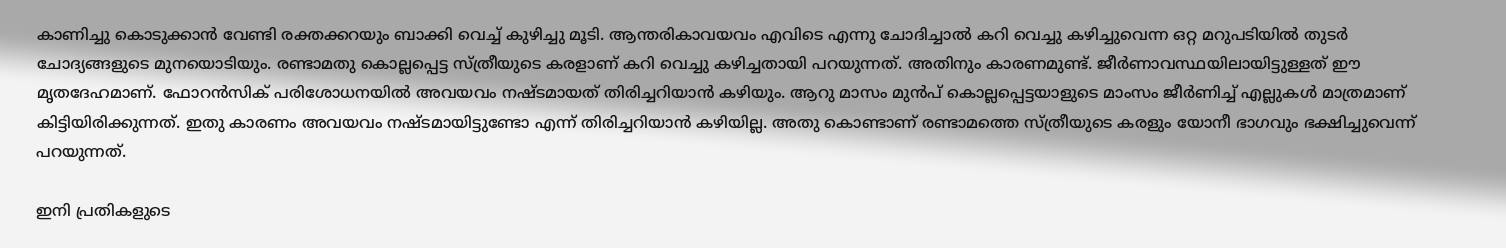കാണിച്ചു കൊടുക്കാന്‍ വേണ്ടി രക്തക്കറയും ബാക്കി വെച്ച്‌ കുഴിച്ചു മൂടി. ആന്തരികാവയവം എവിടെ എന്നു ചോദിച്ചാല്‍ കറി വെച്ചു കഴിച്ചുവെന്ന ഒറ്റ മറുപടിയില്‍ തുടര്‍ ചോദ്യങ്ങളുടെ മുനയൊടിയും. രണ്ടാമതു കൊല്ലപ്പെട്ട സ്ത്രീയുടെ കരളാണ് കറി വെച്ചു കഴിച്ചതായി പറയുന്നത്. അതിനും കാരണമുണ്ട്. ജീര്‍ണാവസ്ഥയിലായിട്ടുള്ളത് ഈ മൃതദേഹമാണ്. ഫോറന്‍സിക് പരിശോധനയില്‍ അവയവം നഷ്ടമായത് തിരിച്ചറിയാന്‍ കഴിയും. ആറു മാസം മുന്‍പ് കൊല്ലപ്പെട്ടയാളുടെ മാംസം ജീര്‍ണിച്ച്‌ എല്ലുകള്‍ മാത്രമാണ് കിട്ടിയിരിക്കുന്നത്. ഇതു കാരണം അവയവം നഷ്ടമായിട്ടുണ്ടോ എന്ന് തിരിച്ചറിയാന്‍ കഴിയില്ല. അതു കൊണ്ടാണ് രണ്ടാമത്തെ സ്ത്രീയുടെ കരളും യോനീ ഭാഗവും ഭക്ഷിച്ചുവെന്ന് പറയുന്നത്.

ഇനി പ്രതികളുടെ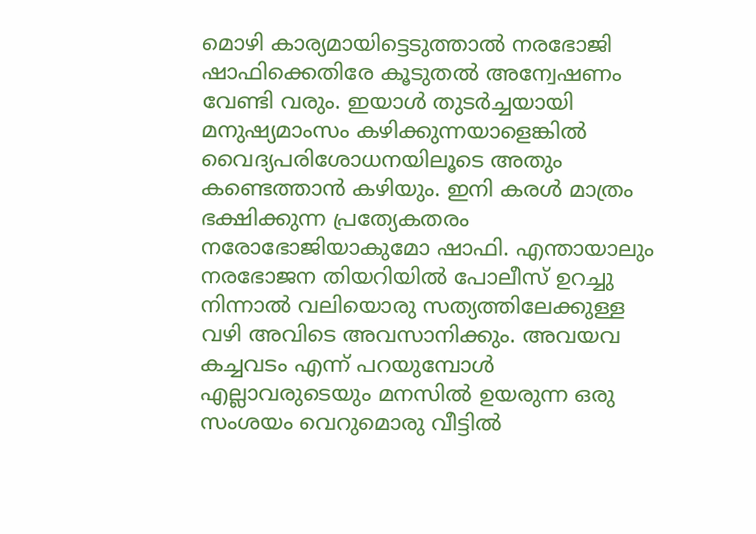മൊഴി കാര്യമായിട്ടെടുത്താല്‍ നരഭോജി ഷാഫിക്കെതിരേ കൂടുതല്‍ അന്വേഷണം വേണ്ടി വരും. ഇയാള്‍ തുടര്‍ച്ചയായി മനുഷ്യമാംസം കഴിക്കുന്നയാളെങ്കില്‍ വൈദ്യപരിശോധനയിലൂടെ അതും കണ്ടെത്താന്‍ കഴിയും. ഇനി കരള്‍ മാത്രം ഭക്ഷിക്കുന്ന പ്രത്യേകതരം നരോഭോജിയാകുമോ ഷാഫി. എന്തായാലും നരഭോജന തിയറിയില്‍ പോലീസ് ഉറച്ചു നിന്നാല്‍ വലിയൊരു സത്യത്തിലേക്കുള്ള വഴി അവിടെ അവസാനിക്കും. അവയവ കച്ചവടം എന്ന് പറയുമ്പോള്‍ എല്ലാവരുടെയും മനസില്‍ ഉയരുന്ന ഒരു സംശയം വെറുമൊരു വീട്ടില്‍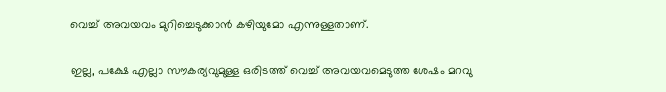വെച്ച്‌ അവയവം മുറിച്ചെടുക്കാന്‍ കഴിയുമോ എന്നുള്ളതാണ്.

ഇല്ല, പക്ഷേ എല്ലാ സൗകര്യവുമുള്ള ഒരിടത്ത് വെച്ച്‌ അവയവമെടുത്ത ശേഷം മറവു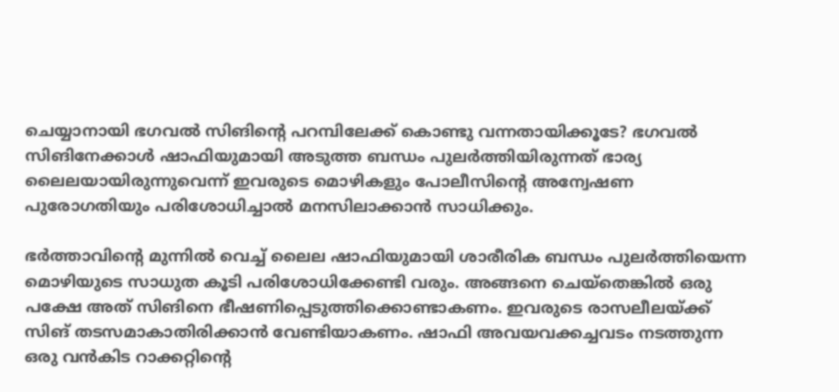ചെയ്യാനായി ഭഗവല്‍ സിങിന്റെ പറമ്പിലേക്ക് കൊണ്ടു വന്നതായിക്കൂടേ? ഭഗവല്‍ സിങിനേക്കാള്‍ ഷാഫിയുമായി അടുത്ത ബന്ധം പുലര്‍ത്തിയിരുന്നത് ഭാര്യ ലൈലയായിരുന്നുവെന്ന് ഇവരുടെ മൊഴികളും പോലീസിന്റെ അന്വേഷണ പുരോഗതിയും പരിശോധിച്ചാല്‍ മനസിലാക്കാന്‍ സാധിക്കും.

ഭര്‍ത്താവിന്റെ മുന്നില്‍ വെച്ച്‌ ലൈല ഷാഫിയുമായി ശാരീരിക ബന്ധം പുലര്‍ത്തിയെന്ന മൊഴിയുടെ സാധുത കൂടി പരിശോധിക്കേണ്ടി വരും. അങ്ങനെ ചെയ്‌തെങ്കില്‍ ഒരു പക്ഷേ അത് സിങിനെ ഭീഷണിപ്പെടുത്തിക്കൊണ്ടാകണം. ഇവരുടെ രാസലീലയ്ക്ക് സിങ് തടസമാകാതിരിക്കാന്‍ വേണ്ടിയാകണം. ഷാഫി അവയവക്കച്ചവടം നടത്തുന്ന ഒരു വന്‍കിട റാക്കറ്റിന്റെ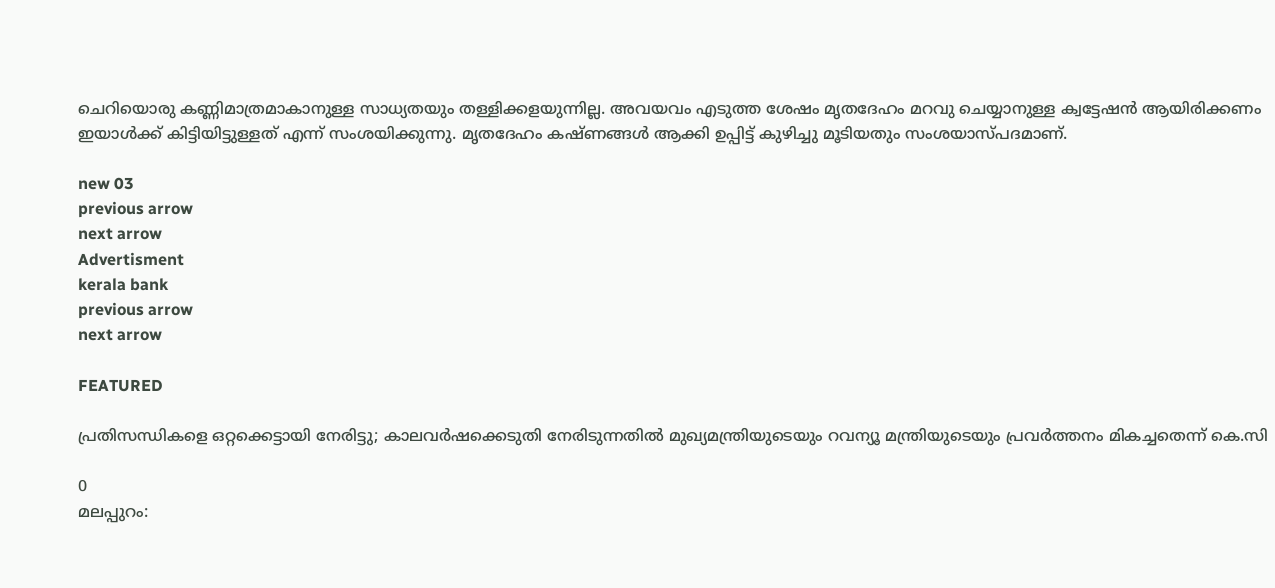ചെറിയൊരു കണ്ണിമാത്രമാകാനുള്ള സാധ്യതയും തള്ളിക്കളയുന്നില്ല. അവയവം എടുത്ത ശേഷം മൃതദേഹം മറവു ചെയ്യാനുള്ള ക്വട്ടേഷന്‍ ആയിരിക്കണം ഇയാള്‍ക്ക് കിട്ടിയിട്ടുള്ളത് എന്ന് സംശയിക്കുന്നു. മൃതദേഹം കഷ്ണങ്ങള്‍ ആക്കി ഉപ്പിട്ട് കുഴിച്ചു മൂടിയതും സംശയാസ്പദമാണ്.

new 03
previous arrow
next arrow
Advertisment
kerala bank
previous arrow
next arrow

FEATURED

പ്രതിസന്ധികളെ ഒറ്റക്കെട്ടായി നേരിട്ടു; കാലവർഷക്കെടുതി നേരിടുന്നതിൽ മുഖ്യമന്ത്രിയുടെയും റവന്യൂ മന്ത്രിയുടെയും പ്രവർത്തനം മികച്ചതെന്ന് കെ.സി

0
മലപ്പുറം: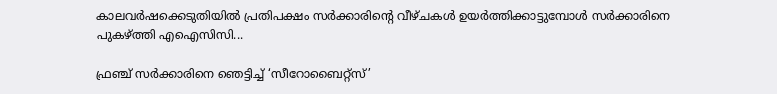കാലവര്‍ഷക്കെടുതിയില്‍ പ്രതിപക്ഷം സര്‍ക്കാരിന്റെ വീഴ്ചകള്‍ ഉയര്‍ത്തിക്കാട്ടുമ്പോള്‍ സര്‍ക്കാരിനെ പുകഴ്ത്തി എഐസിസി...

ഫ്രഞ്ച് സർക്കാരിനെ ഞെട്ടിച്ച് ‘സീറോബൈറ്റ്സ്’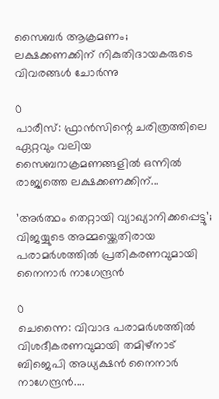സൈബർ ആക്രമണം; ലക്ഷക്കണക്കിന് നികുതിദായകരുടെ വിവരങ്ങൾ ചോർന്നു

0
പാരീസ്: ഫ്രാൻസിന്റെ ചരിത്രത്തിലെ ഏറ്റവും വലിയ സൈബറാക്രമണങ്ങളിൽ ഒന്നിൽ രാജ്യത്തെ ലക്ഷക്കണക്കിന്...

’അർത്ഥം തെറ്റായി വ്യാഖ്യാനിക്കപ്പെട്ടു’; വിജയ്യുടെ അമ്മയ്ക്കെതിരായ പരാമർശത്തിൽ പ്രതികരണവുമായി നൈനാർ നാഗേന്ദ്രൻ

0
ചെന്നൈ: വിവാദ പരാമർശത്തിൽ വിശദീകരണവുമായി തമിഴ്നാട് ബിജെപി അധ്യക്ഷൻ നൈനാർ നാഗേന്ദ്രൻ....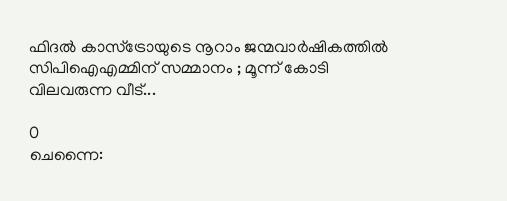ഫിദല്‍ കാസ്‌ട്രോയുടെ നൂറാം ജന്മവാര്‍ഷികത്തിൽ സിപിഐഎമ്മിന് സമ്മാനം ; മൂന്ന് കോടി വിലവരുന്ന വീട്...

0
ചെന്നൈ: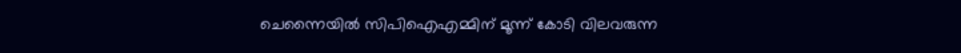ചെന്നൈയില്‍ സിപിഐഎമ്മിന് മൂന്ന് കോടി വിലവരുന്ന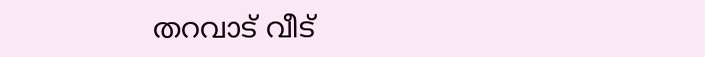തറവാട് വീട്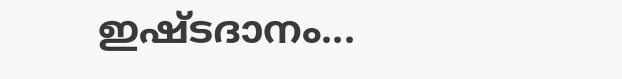ഇഷ്ടദാനം...